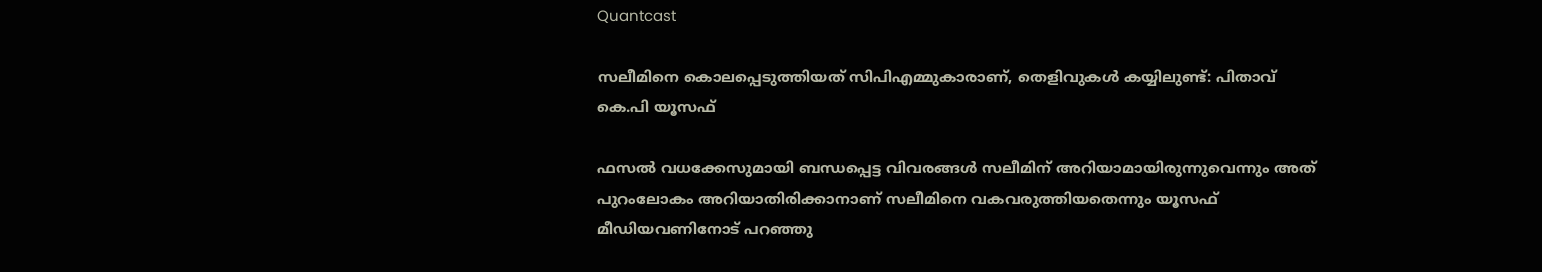Quantcast

സലീമിനെ കൊലപ്പെടുത്തിയത് സിപിഎമ്മുകാരാണ്, തെളിവുകൾ കയ്യിലുണ്ട്: പിതാവ് കെ.പി യൂസഫ്

ഫസൽ വധക്കേസുമായി ബന്ധപ്പെട്ട വിവരങ്ങൾ സലീമിന് അറിയാമായിരുന്നുവെന്നും അത് പുറംലോകം അറിയാതിരിക്കാനാണ് സലീമിനെ വകവരുത്തിയതെന്നും യൂസഫ് മീഡിയവണിനോട് പറഞ്ഞു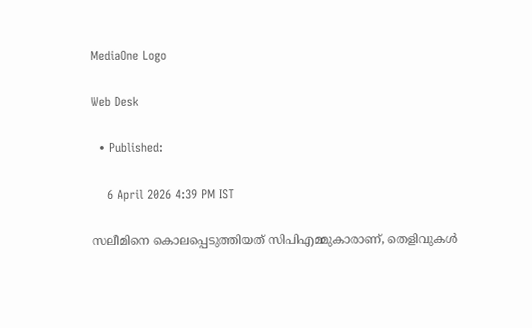MediaOne Logo

Web Desk

  • Published:

    6 April 2026 4:39 PM IST

സലീമിനെ കൊലപ്പെടുത്തിയത് സിപിഎമ്മുകാരാണ്, തെളിവുകൾ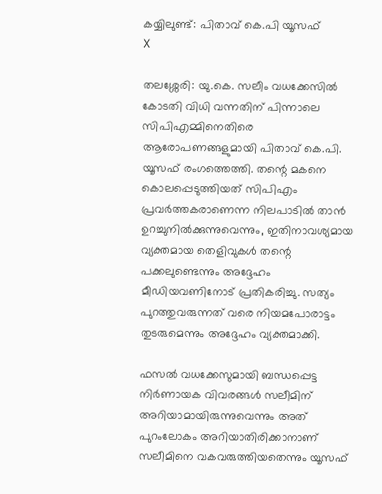കയ്യിലുണ്ട്: പിതാവ് കെ.പി യൂസഫ്
X

തലശ്ശേരി: യു.കെ. സലീം വധക്കേസിൽ കോടതി വിധി വന്നതിന് പിന്നാലെ സിപിഎമ്മിനെതിരെ ആരോപണങ്ങളുമായി പിതാവ് കെ.പി. യൂസഫ് രംഗത്തെത്തി. തന്റെ മകനെ കൊലപ്പെടുത്തിയത് സിപിഎം പ്രവർത്തകരാണെന്ന നിലപാടിൽ താൻ ഉറച്ചുനിൽക്കുന്നുവെന്നും, ഇതിനാവശ്യമായ വ്യക്തമായ തെളിവുകൾ തന്റെ പക്കലുണ്ടെന്നും അദ്ദേഹം മീഡിയവണിനോട് പ്രതികരിച്ചു. സത്യം പുറത്തുവരുന്നത് വരെ നിയമപോരാട്ടം തുടരുമെന്നും അദ്ദേഹം വ്യക്തമാക്കി.

ഫസൽ വധക്കേസുമായി ബന്ധപ്പെട്ട നിർണായക വിവരങ്ങൾ സലീമിന് അറിയാമായിരുന്നുവെന്നും അത് പുറംലോകം അറിയാതിരിക്കാനാണ് സലീമിനെ വകവരുത്തിയതെന്നും യൂസഫ്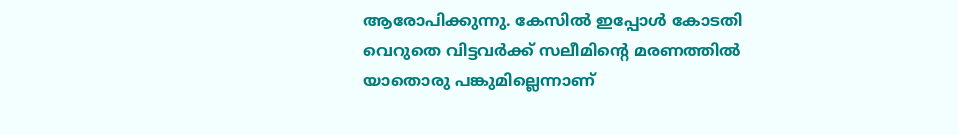ആരോപിക്കുന്നു. കേസിൽ ഇപ്പോൾ കോടതി വെറുതെ വിട്ടവർക്ക് സലീമിന്റെ മരണത്തിൽ യാതൊരു പങ്കുമില്ലെന്നാണ്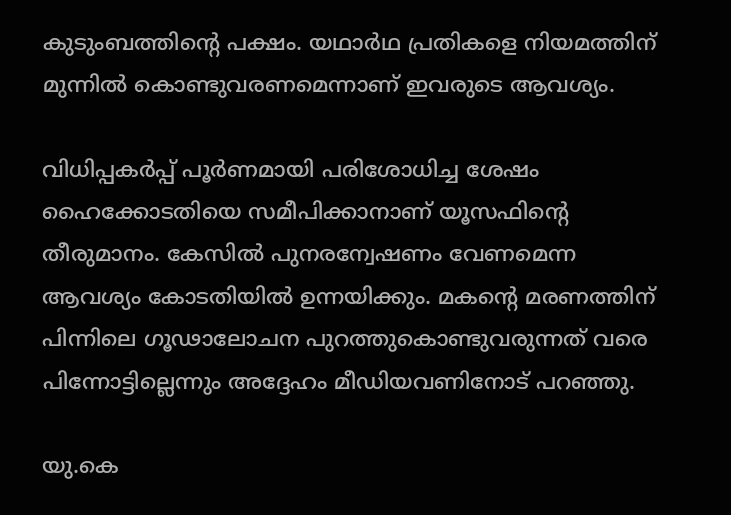കുടുംബത്തിന്റെ പക്ഷം. യഥാർഥ പ്രതികളെ നിയമത്തിന് മുന്നിൽ കൊണ്ടുവരണമെന്നാണ് ഇവരുടെ ആവശ്യം.

വിധിപ്പകർപ്പ് പൂർണമായി പരിശോധിച്ച ശേഷം ഹൈക്കോടതിയെ സമീപിക്കാനാണ് യൂസഫിന്റെ തീരുമാനം. കേസിൽ പുനരന്വേഷണം വേണമെന്ന ആവശ്യം കോടതിയിൽ ഉന്നയിക്കും. മകന്റെ മരണത്തിന് പിന്നിലെ ഗൂഢാലോചന പുറത്തുകൊണ്ടുവരുന്നത് വരെ പിന്നോട്ടില്ലെന്നും അദ്ദേഹം മീഡിയവണിനോട് പറഞ്ഞു.

യു.കെ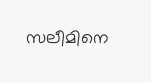സലീമിനെ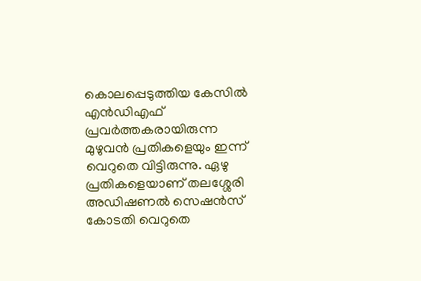കൊലപ്പെടുത്തിയ കേസിൽ എന്‍ഡിഎഫ് പ്രവർത്തകരായിരുന്ന മുഴുവൻ പ്രതികളെയും ഇന്ന് വെറുതെ വിട്ടിരുന്നു. ഏഴു പ്രതികളെയാണ് തലശ്ശേരി അഡിഷണൽ സെഷൻസ് കോടതി വെറുതെ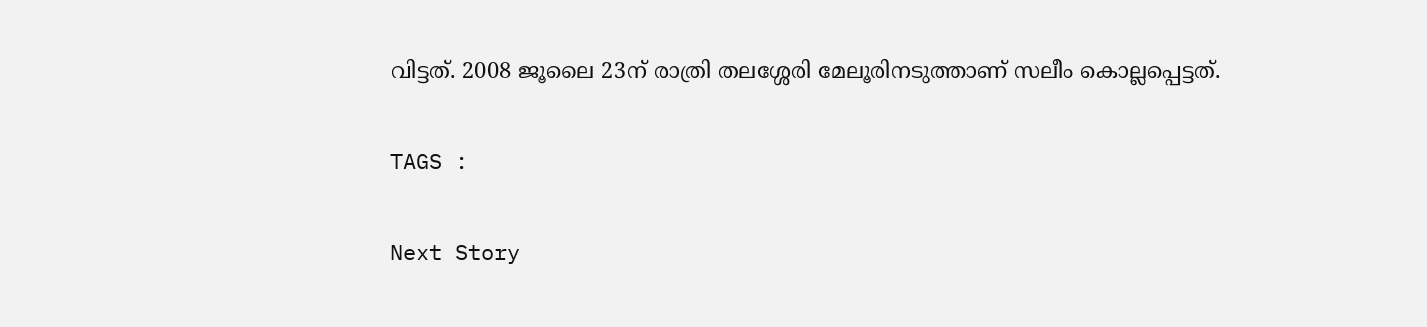വിട്ടത്. 2008 ജൂലൈ 23ന് രാത്രി തലശ്ശേരി മേലൂരിനടുത്താണ് സലീം കൊല്ലപ്പെട്ടത്.

TAGS :

Next Story